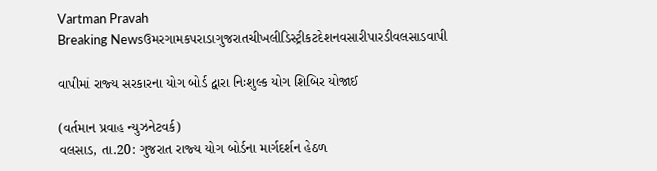Vartman Pravah
Breaking Newsઉમરગામકપરાડાગુજરાતચીખલીડિસ્ટ્રીકટદેશનવસારીપારડીવલસાડવાપી

વાપીમાં રાજ્‍ય સરકારના યોગ બોર્ડ દ્વારા નિઃશુલ્‍ક યોગ શિબિર યોજાઈ

(વર્તમાન પ્રવાહ ન્‍યુઝનેટવર્ક)
વલસાડ, તા.20: ગુજરાત રાજ્‍ય યોગ બોર્ડના માર્ગદર્શન હેઠળ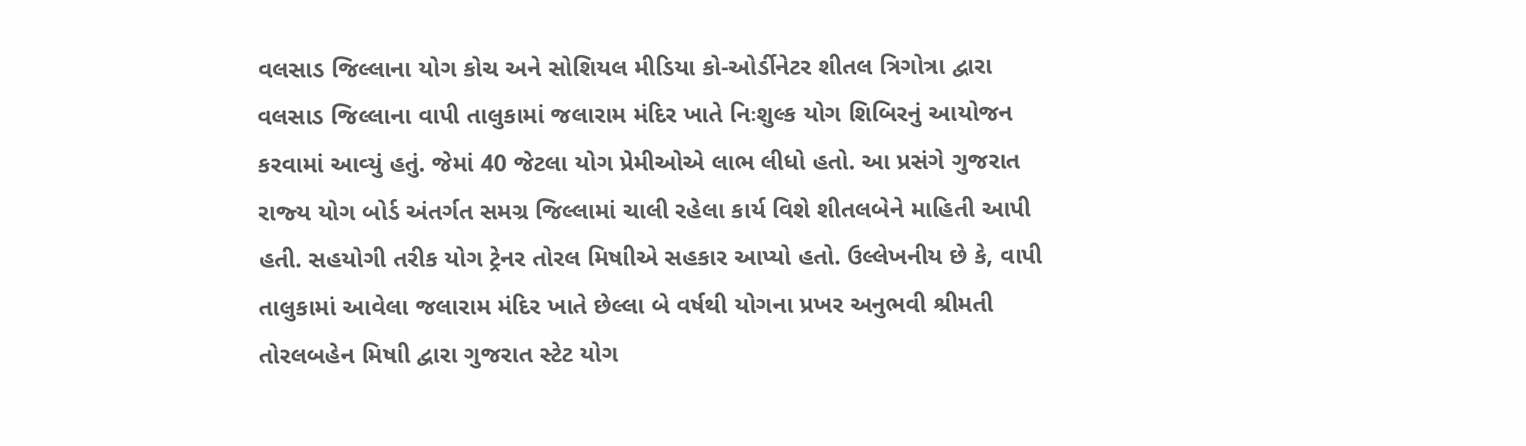વલસાડ જિલ્લાના યોગ કોચ અને સોશિયલ મીડિયા કો-ઓર્ડીનેટર શીતલ ત્રિગોત્રા દ્વારા વલસાડ જિલ્લાના વાપી તાલુકામાં જલારામ મંદિર ખાતે નિઃશુલ્‍ક યોગ શિબિરનું આયોજન કરવામાં આવ્‍યું હતું. જેમાં 40 જેટલા યોગ પ્રેમીઓએ લાભ લીધો હતો. આ પ્રસંગે ગુજરાત રાજ્‍ય યોગ બોર્ડ અંતર્ગત સમગ્ર જિલ્લામાં ચાલી રહેલા કાર્ય વિશે શીતલબેને માહિતી આપી હતી. સહયોગી તરીક યોગ ટ્રેનર તોરલ મિષાીએ સહકાર આપ્‍યો હતો. ઉલ્લેખનીય છે કે, વાપી તાલુકામાં આવેલા જલારામ મંદિર ખાતે છેલ્લા બે વર્ષથી યોગના પ્રખર અનુભવી શ્રીમતી તોરલબહેન મિષાી દ્વારા ગુજરાત સ્‍ટેટ યોગ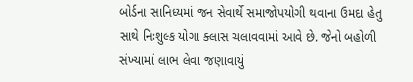બોર્ડના સાનિધ્‍યમાં જન સેવાર્થે સમાજોપયોગી થવાના ઉમદા હેતુ સાથે નિઃશુલ્‍ક યોગા ક્‍લાસ ચલાવવામાં આવે છે. જેનો બહોળી સંખ્‍યામાં લાભ લેવા જણાવાયું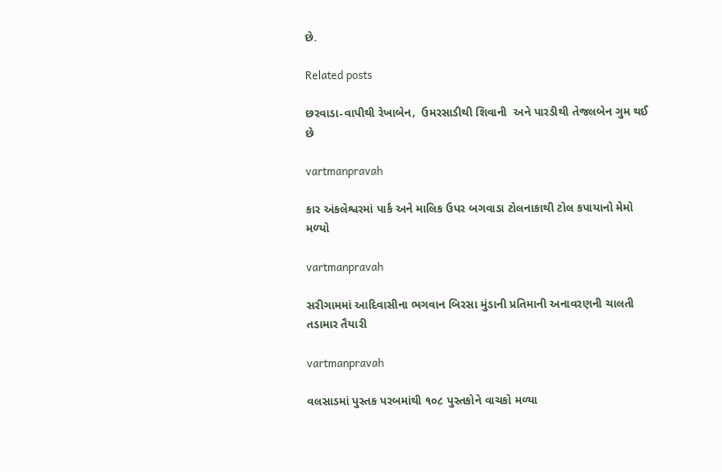છે.

Related posts

છરવાડા-વાપીથી રેખાબેન,  ઉમરસાડીથી શિવાની  અને પારડીથી તેજલબેન ગુમ થઈ છે

vartmanpravah

કાર અંકલેશ્વરમાં પાર્ક અને માલિક ઉપર બગવાડા ટોલનાકાથી ટોલ કપાયાનો મેમો મળ્‍યો

vartmanpravah

સરીગામમાં આદિવાસીના ભગવાન બિરસા મુંડાની પ્રતિમાની અનાવરણની ચાલતી તડામાર તૈયારી

vartmanpravah

વલસાડમાં પુસ્તક પરબમાંથી ૧૦૮ પુસ્તકોને વાચકો મળ્યા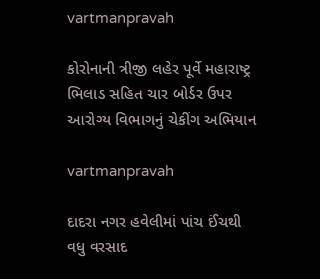vartmanpravah

કોરોનાની ત્રીજી લહેર પૂર્વે મહારાષ્ટ્ર ભિલાડ સહિત ચાર બોર્ડર ઉપર આરોગ્ય વિભાગનું ચેકીંગ અભિયાન

vartmanpravah

દાદરા નગર હવેલીમાં પાંચ ઈંચથી વધુ વરસાદ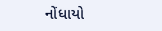નોંધાયો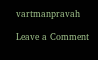vartmanpravah

Leave a Comment